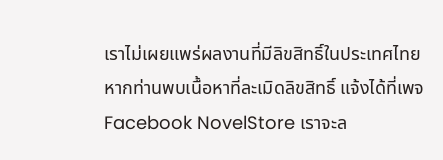เราไม่เผยแพร่ผลงานที่มีลิขสิทธิ์ในประเทศไทย หากท่านพบเนื้อหาที่ละเมิดลิขสิทธิ์ แจ้งได้ที่เพจ Facebook NovelStore เราจะล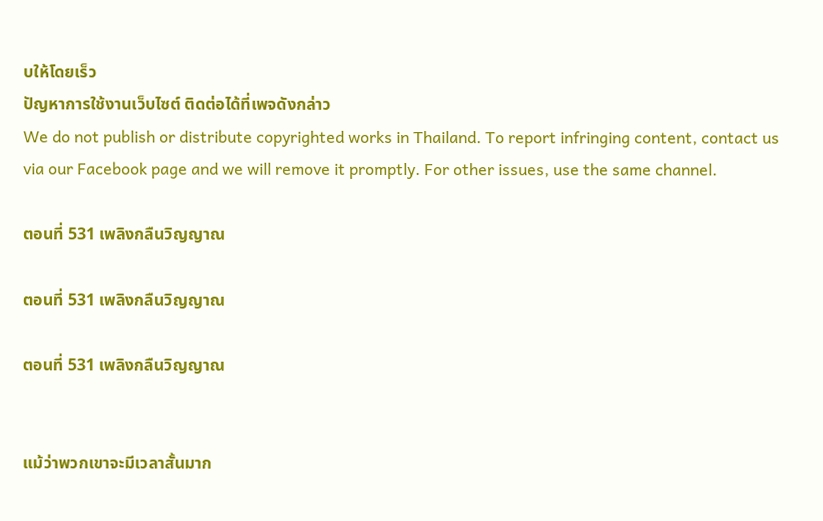บให้โดยเร็ว
ปัญหาการใช้งานเว็บไซต์ ติดต่อได้ที่เพจดังกล่าว
We do not publish or distribute copyrighted works in Thailand. To report infringing content, contact us via our Facebook page and we will remove it promptly. For other issues, use the same channel.

ตอนที่ 531 เพลิงกลืนวิญญาณ

ตอนที่ 531 เพลิงกลืนวิญญาณ

ตอนที่ 531 เพลิงกลืนวิญญาณ


แม้ว่าพวกเขาจะมีเวลาสั้นมาก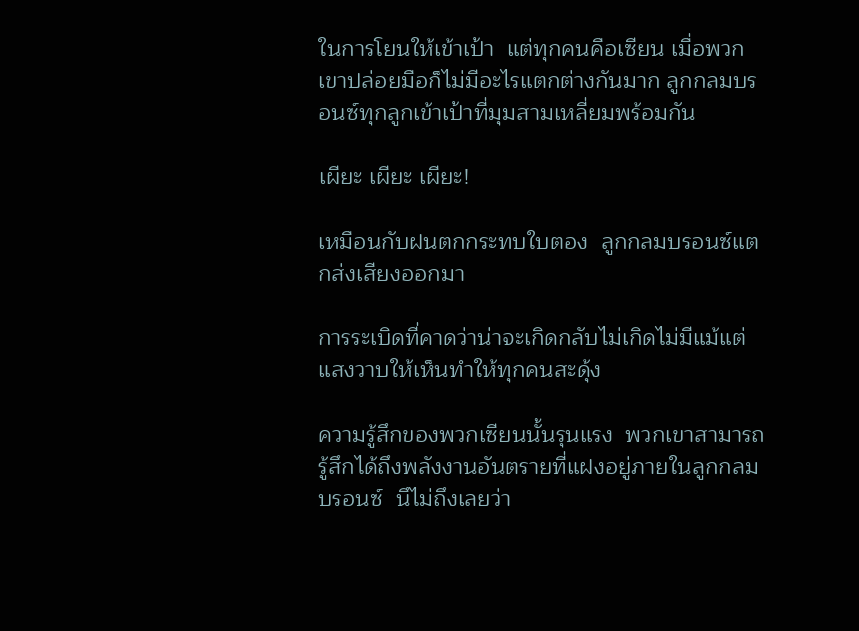ในการโยนให้เข้าเป้า  แต่ทุกคนคือเซียน เมื่อพวกเขาปล่อยมือก็ไม่มีอะไรแตกต่างกันมาก ลูกกลมบรอนซ์ทุกลูกเข้าเป้าที่มุมสามเหลี่ยมพร้อมกัน

เผียะ เผียะ เผียะ!

เหมือนกับฝนตกกระทบใบตอง  ลูกกลมบรอนซ์แตกส่งเสียงออกมา

การระเบิดที่คาดว่าน่าจะเกิดกลับไม่เกิดไม่มีแม้แต่แสงวาบให้เห็นทำให้ทุกคนสะดุ้ง

ความรู้สึกของพวกเซียนนั้นรุนแรง  พวกเขาสามารถรู้สึกได้ถึงพลังงานอันตรายที่แฝงอยู่ภายในลูกกลมบรอนซ์  นึไม่ถึงเลยว่า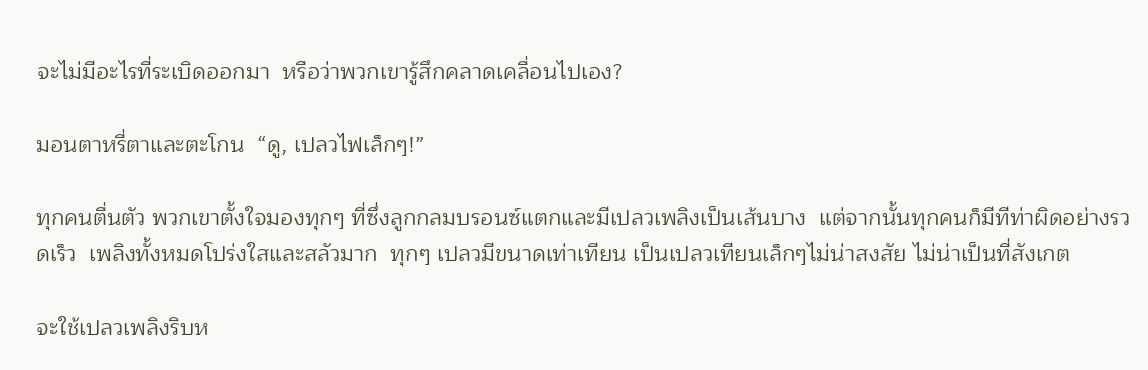จะไม่มีอะไรที่ระเบิดออกมา  หรือว่าพวกเขารู้สึกคลาดเคลื่อนไปเอง?

มอนตาหรี่ตาและตะโกน  “ดู, เปลวไฟเล็กๆ!”

ทุกคนตื่นตัว พวกเขาตั้งใจมองทุกๆ ที่ซึ่งลูกกลมบรอนซ์แตกและมีเปลวเพลิงเป็นเส้นบาง  แต่จากนั้นทุกคนก็มีทีท่าผิดอย่างรวดเร็ว  เพลิงทั้งหมดโปร่งใสและสลัวมาก  ทุกๆ เปลวมีขนาดเท่าเทียน เป็นเปลวเทียนเล็กๆไม่น่าสงสัย ไม่น่าเป็นที่สังเกต

จะใช้เปลวเพลิงริบห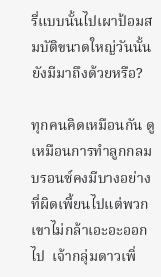รี่แบบนั้นไปเผาป้อมสมบัติขนาดใหญ่วันนั้นยังมีมาถึงด้วยหรือ?

ทุกคนคิดเหมือนกัน ดูเหมือนการทำลูกกลมบรอนซ์คงมีบางอย่างที่ผิดเพี้ยนไปแต่พวกเขาไม่กล้าเอะอะออกไป  เจ้ากลุ่มดาวเพิ่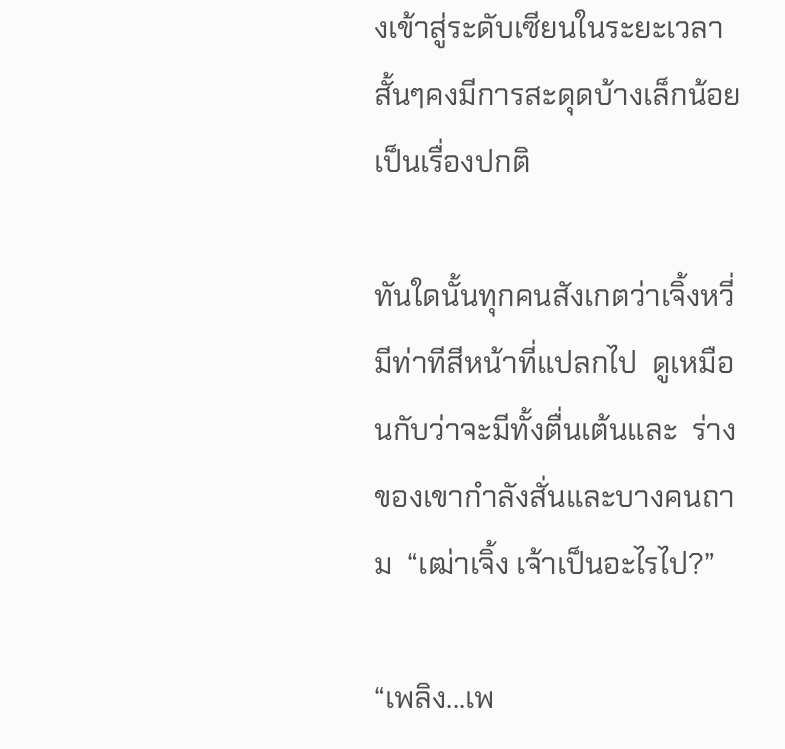งเข้าสู่ระดับเซียนในระยะเวลาสั้นๆคงมีการสะดุดบ้างเล็กน้อยเป็นเรื่องปกติ

ทันใดนั้นทุกคนสังเกตว่าเจิ้งหวี่มีท่าทีสีหน้าที่แปลกไป  ดูเหมือนกับว่าจะมีทั้งตื่นเต้นและ  ร่างของเขากำลังสั่นและบางคนถาม  “เฒ่าเจิ้ง เจ้าเป็นอะไรไป?”

“เพลิง...เพ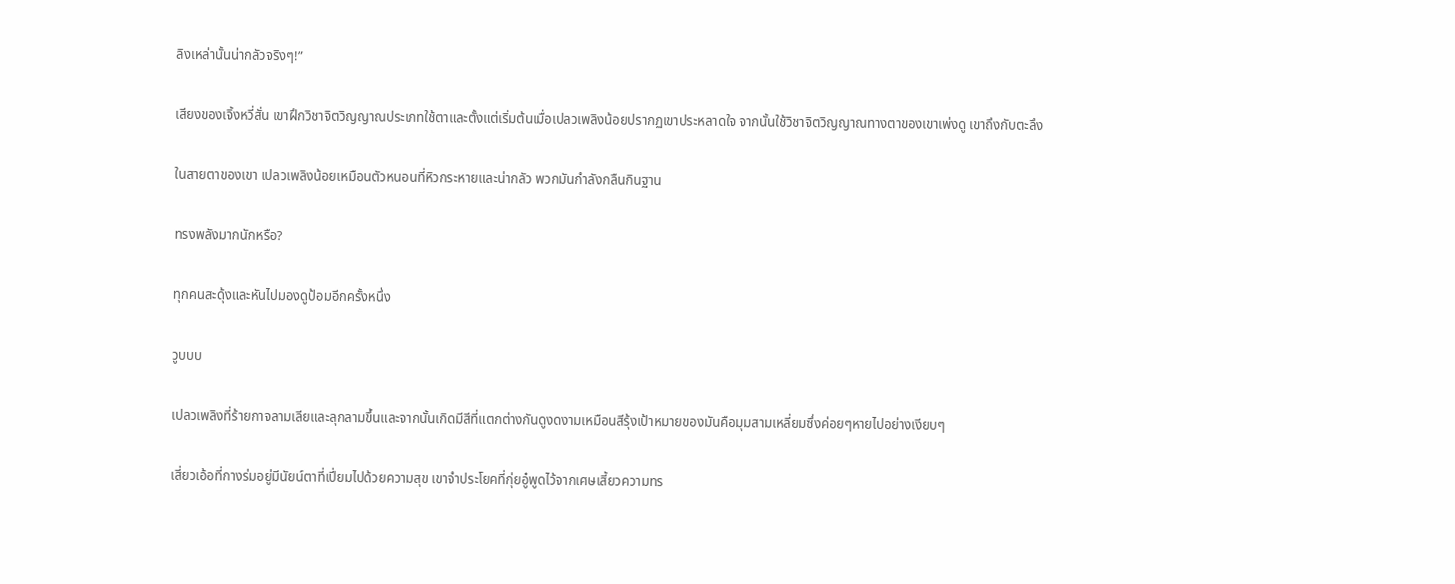ลิงเหล่านั้นน่ากลัวจริงๆ!”

เสียงของเจิ้งหวี่สั่น เขาฝึกวิชาจิตวิญญาณประเภทใช้ตาและตั้งแต่เริ่มต้นเมื่อเปลวเพลิงน้อยปรากฏเขาประหลาดใจ จากนั้นใช้วิชาจิตวิญญาณทางตาของเขาเพ่งดู เขาถึงกับตะลึง

ในสายตาของเขา เปลวเพลิงน้อยเหมือนตัวหนอนที่หิวกระหายและน่ากลัว พวกมันกำลังกลืนกินฐาน

ทรงพลังมากนักหรือ?

ทุกคนสะดุ้งและหันไปมองดูป้อมอีกครั้งหนึ่ง

วูบบบ

เปลวเพลิงที่ร้ายกาจลามเลียและลุกลามขึ้นและจากนั้นเกิดมีสีที่แตกต่างกันดูงดงามเหมือนสีรุ้งเป้าหมายของมันคือมุมสามเหลี่ยมซึ่งค่อยๆหายไปอย่างเงียบๆ

เสี่ยวเอ้อที่กางร่มอยู่มีนัยน์ตาที่เปี่ยมไปด้วยความสุข เขาจำประโยคที่กุ่ยอู๋พูดไว้จากเศษเสี้ยวความทร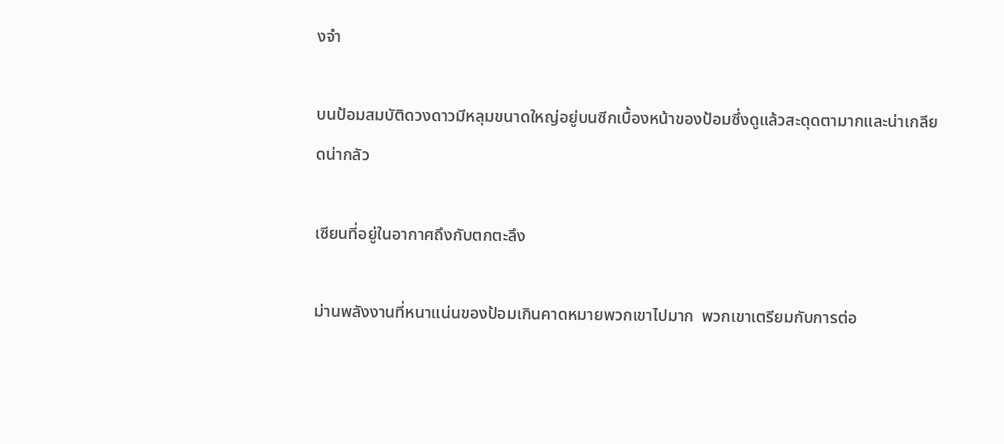งจำ

บนป้อมสมบัติดวงดาวมีหลุมขนาดใหญ่อยู่บนซีกเบื้องหน้าของป้อมซึ่งดูแล้วสะดุดตามากและน่าเกลียดน่ากลัว

เซียนที่อยู่ในอากาศถึงกับตกตะลึง

ม่านพลังงานที่หนาแน่นของป้อมเกินคาดหมายพวกเขาไปมาก  พวกเขาเตรียมกับการต่อ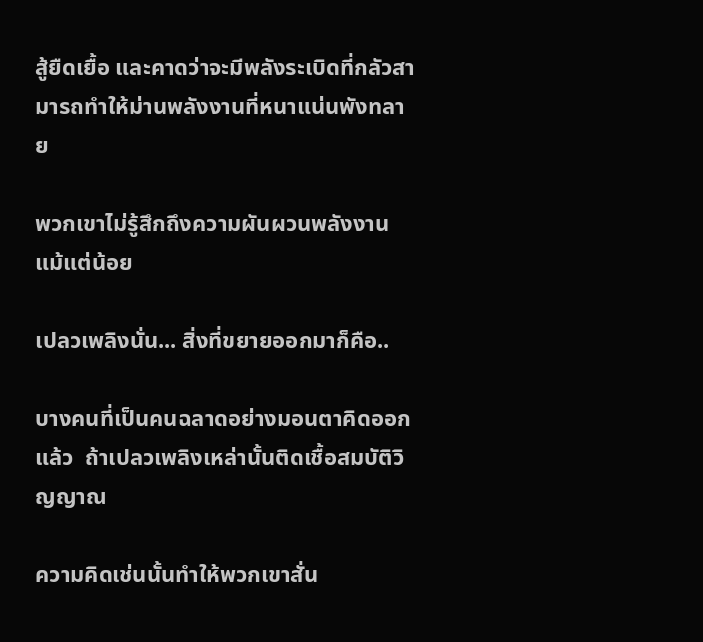สู้ยืดเยื้อ และคาดว่าจะมีพลังระเบิดที่กลัวสามารถทำให้ม่านพลังงานที่หนาแน่นพังทลาย

พวกเขาไม่รู้สึกถึงความผันผวนพลังงานแม้แต่น้อย

เปลวเพลิงนั่น... สิ่งที่ขยายออกมาก็คือ..

บางคนที่เป็นคนฉลาดอย่างมอนตาคิดออกแล้ว  ถ้าเปลวเพลิงเหล่านั้นติดเชื้อสมบัติวิญญาณ

ความคิดเช่นนั้นทำให้พวกเขาสั่น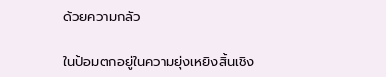ด้วยความกลัว

ในป้อมตกอยู่ในความยุ่งเหยิงสิ้นเชิง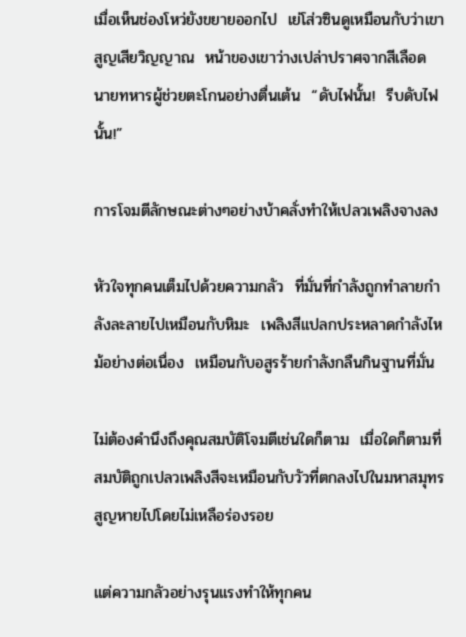เมื่อเห็นช่องโหว่ยังขยายออกไป  เย่โส่วซินดูเหมือนกับว่าเขาสูญเสียวิญญาณ  หน้าของเขาว่างเปล่าปราศจากสีเลือด นายทหารผู้ช่วยตะโกนอย่างตื่นเต้น  “ดับไฟนั้น!  รีบดับไฟนั้น!”

การโจมตีลักษณะต่างๆอย่างบ้าคลั่งทำให้เปลวเพลิงจางลง

หัวใจทุกคนเต็มไปด้วยความกลัว  ที่มั่นที่กำลังถูกทำลายกำลังละลายไปเหมือนกับหิมะ  เพลิงสีแปลกประหลาดกำลังไหม้อย่างต่อเนื่อง  เหมือนกับอสูรร้ายกำลังกลืนกินฐานที่มั่น

ไม่ต้องคำนึงถึงคุณสมบัติโจมตีเช่นใดก็ตาม  เมื่อใดก็ตามที่สมบัติถูกเปลวเพลิงสีจะเหมือนกับวัวที่ตกลงไปในมหาสมุทรสูญหายไปโดยไม่เหลือร่องรอย

แต่ความกลัวอย่างรุนแรงทำให้ทุกคน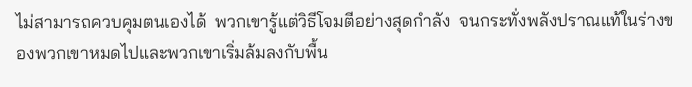ไม่สามารถควบคุมตนเองได้  พวกเขารู้แต่วิธีโจมตีอย่างสุดกำลัง  จนกระทั่งพลังปราณแท้ในร่างของพวกเขาหมดไปและพวกเขาเริ่มล้มลงกับพื้น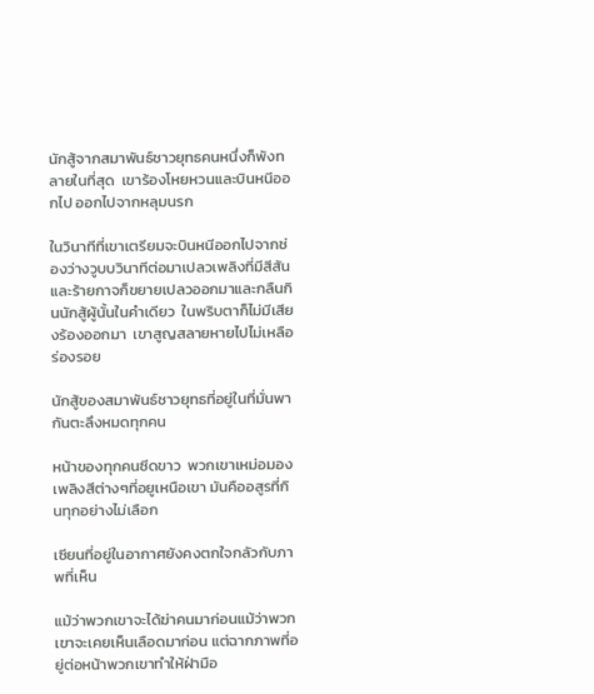นักสู้จากสมาพันธ์ชาวยุทธคนหนึ่งก็พังทลายในที่สุด  เขาร้องโหยหวนและบินหนีออกไป ออกไปจากหลุมนรก

ในวินาทีที่เขาเตรียมจะบินหนีออกไปจากช่องว่างวูบบวินาทีต่อมาเปลวเพลิงที่มีสีสันและร้ายกาจก็ขยายเปลวออกมาและกลืนกินนักสู้ผู้นั้นในคำเดียว  ในพริบตาก็ไม่มีเสียงร้องออกมา  เขาสูญสลายหายไปไม่เหลือร่องรอย

นักสู้ของสมาพันธ์ชาวยุทธที่อยู่ในที่มั่นพากันตะลึงหมดทุกคน

หน้าของทุกคนซีดขาว  พวกเขาเหม่อมองเพลิงสีต่างๆที่อยูเหนือเขา มันคืออสูรที่กินทุกอย่างไม่เลือก

เซียนที่อยู่ในอากาศยังคงตกใจกลัวกับภาพที่เห็น

แม้ว่าพวกเขาจะได้ฆ่าคนมาก่อนแม้ว่าพวกเขาจะเคยเห็นเลือดมาก่อน แต่ฉากภาพที่อยู่ต่อหน้าพวกเขาทำให้ฝ่ามือ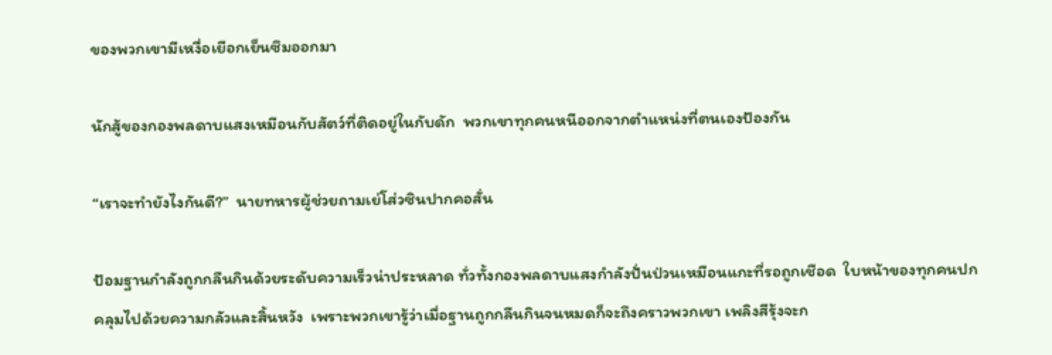ของพวกเขามีเหงื่อเยือกเย็นซึมออกมา

นักสู้ของกองพลดาบแสงเหมือนกับสัตว์ที่ติดอยู่ในกับดัก  พวกเขาทุกคนหนีออกจากตำแหน่งที่ตนเองป้องกัน

“เราจะทำยังไงกันดี?”  นายทหารผู้ช่วยถามเย่โส่วซินปากคอสั่น

ป้อมฐานกำลังถูกกลืนกินด้วยระดับความเร็วน่าประหลาด ทั่วทั้งกองพลดาบแสงกำลังปั่นป่วนเหมือนแกะที่รอถูกเชือด  ใบหน้าของทุกคนปกคลุมไปด้วยความกลัวและสิ้นหวัง  เพราะพวกเขารู้ว่าเมื่อฐานถูกกลืนกินจนหมดก็จะถึงคราวพวกเขา เพลิงสีรุ้งจะก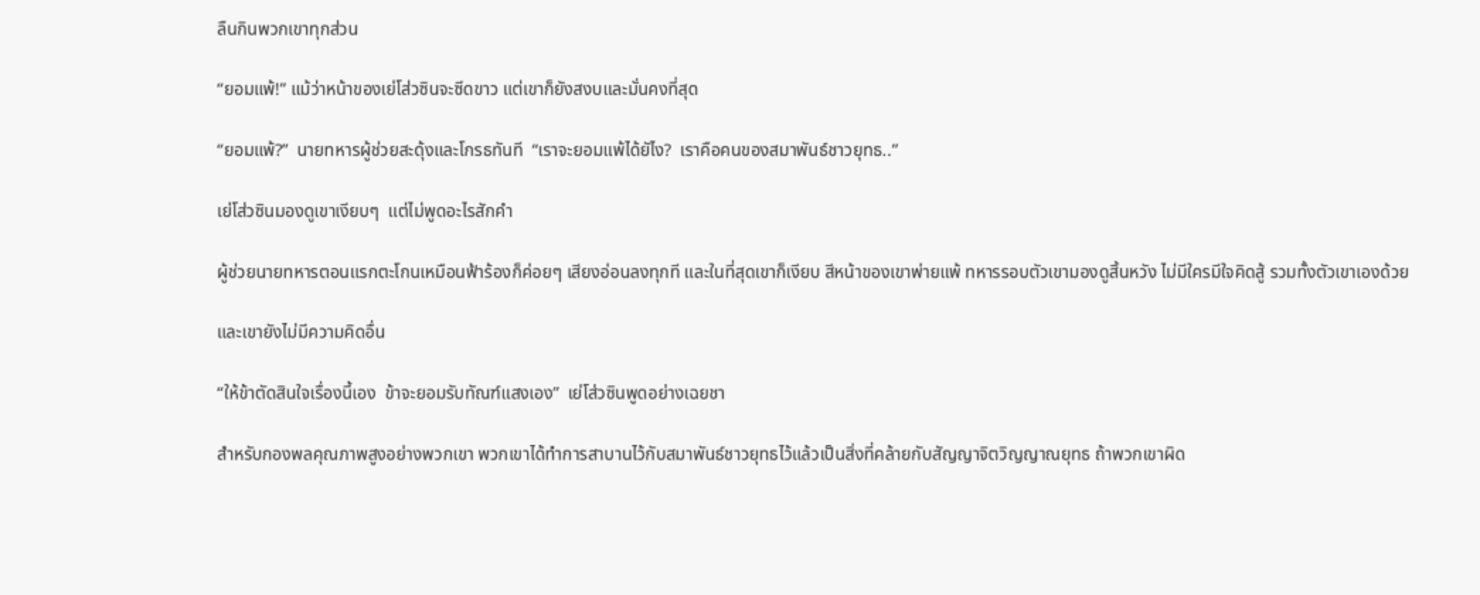ลืนกินพวกเขาทุกส่วน

“ยอมแพ้!” แม้ว่าหน้าของเย่โส่วซินจะซีดขาว แต่เขาก็ยังสงบและมั่นคงที่สุด

“ยอมแพ้?”  นายทหารผู้ช่วยสะดุ้งและโกรธทันที  “เราจะยอมแพ้ได้ยัไง?  เราคือคนของสมาพันธ์ชาวยุทธ..”

เย่โส่วซินมองดูเขาเงียบๆ  แต่ไม่พูดอะไรสักคำ

ผู้ช่วยนายทหารตอนแรกตะโกนเหมือนฟ้าร้องก็ค่อยๆ เสียงอ่อนลงทุกที และในที่สุดเขาก็เงียบ สีหน้าของเขาพ่ายแพ้ ทหารรอบตัวเขามองดูสิ้นหวัง ไม่มีใครมีใจคิดสู้ รวมทั้งตัวเขาเองด้วย

และเขายังไม่มีความคิดอื่น

“ให้ข้าตัดสินใจเรื่องนี้เอง  ข้าจะยอมรับทัณฑ์แสงเอง”  เย่โส่วซินพูดอย่างเฉยชา

สำหรับกองพลคุณภาพสูงอย่างพวกเขา พวกเขาได้ทำการสาบานไว้กับสมาพันธ์ชาวยุทธไว้แล้วเป็นสิ่งที่คล้ายกับสัญญาจิตวิญญาณยุทธ ถ้าพวกเขาผิด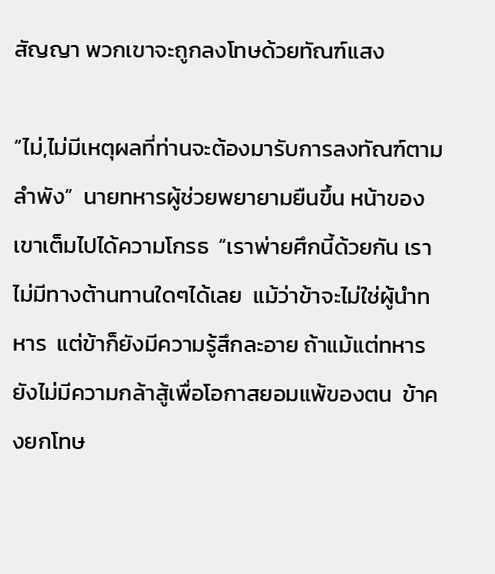สัญญา พวกเขาจะถูกลงโทษด้วยทัณฑ์แสง

“ไม่,ไม่มีเหตุผลที่ท่านจะต้องมารับการลงทัณฑ์ตามลำพัง”  นายทหารผู้ช่วยพยายามยืนขึ้น หน้าของเขาเต็มไปได้ความโกรธ  “เราพ่ายศึกนี้ด้วยกัน เราไม่มีทางต้านทานใดๆได้เลย  แม้ว่าข้าจะไม่ใช่ผู้นำทหาร  แต่ข้าก็ยังมีความรู้สึกละอาย ถ้าแม้แต่ทหารยังไม่มีความกล้าสู้เพื่อโอกาสยอมแพ้ของตน  ข้าคงยกโทษ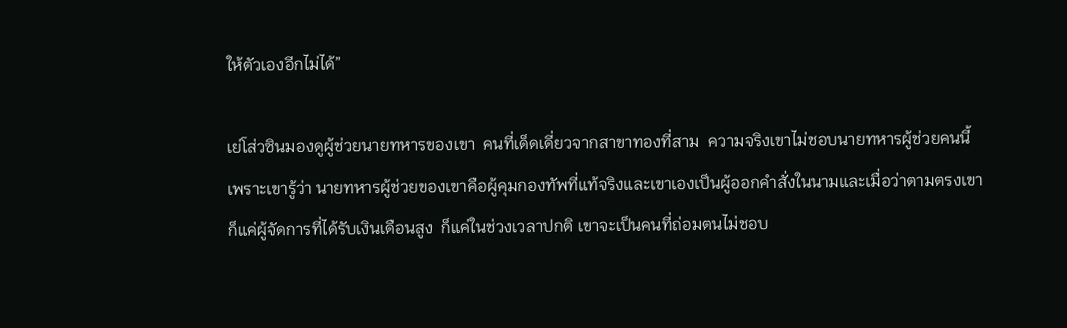ให้ตัวเองอีกไม่ได้”

เย่โส่วซินมองดูผู้ช่วยนายทหารของเขา  คนที่เด็ดเดี่ยวจากสาขาทองที่สาม  ความจริงเขาไม่ชอบนายทหารผู้ช่วยคนนี้  เพราะเขารู้ว่า นายทหารผู้ช่วยของเขาคือผู้คุมกองทัพที่แท้จริงและเขาเองเป็นผู้ออกคำสั่งในนามและเมื่อว่าตามตรงเขาก็แค่ผู้จัดการที่ได้รับเงินเดือนสูง  ก็แค่ในช่วงเวลาปกติ เขาจะเป็นคนที่ถ่อมตนไม่ชอบ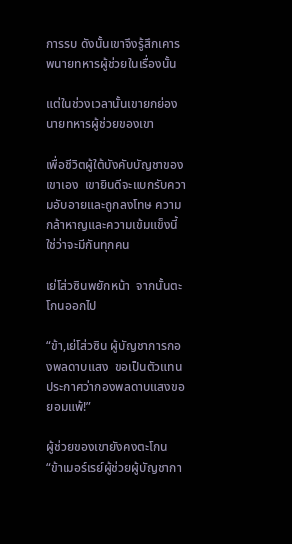การรบ ดังนั้นเขาจึงรู้สึกเคารพนายทหารผู้ช่วยในเรื่องนั้น

แต่ในช่วงเวลานั้นเขายกย่องนายทหารผู้ช่วยของเขา

เพื่อชีวิตผู้ใต้บังคับบัญชาของเขาเอง  เขายินดีจะแบกรับความอับอายและถูกลงโทษ ความกล้าหาญและความเข้มแข็งนี้ใช่ว่าจะมีกันทุกคน

เย่โส่วซินพยักหน้า  จากนั้นตะโกนออกไป

“ข้า,เย่โส่วซิน ผู้บัญชาการกองพลดาบแสง  ขอเป็นตัวแทนประกาศว่ากองพลดาบแสงขอยอมแพ้!”

ผู้ช่วยของเขายังคงตะโกน “ข้าเมอร์เรย์ผู้ช่วยผู้บัญชากา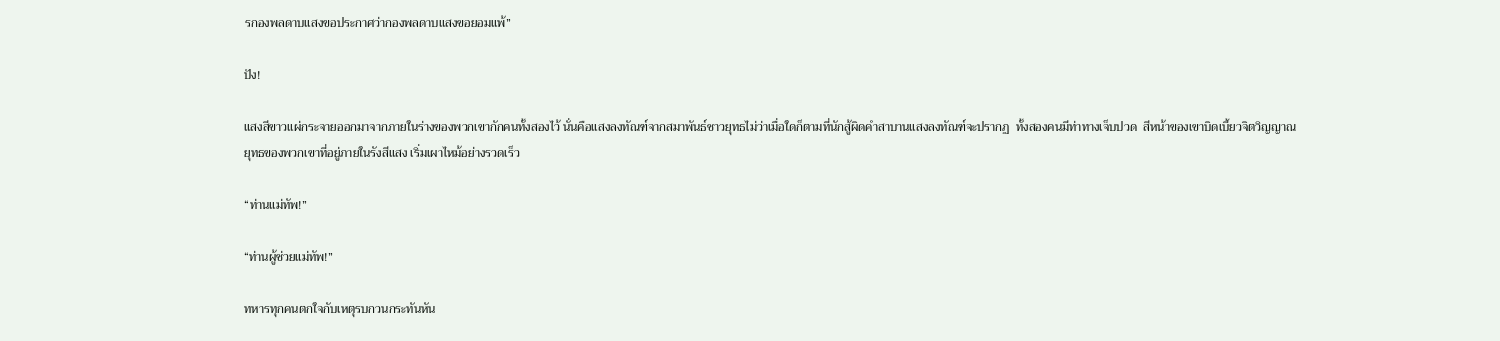รกองพลดาบแสงขอประกาศว่ากองพลดาบแสงขอยอมแพ้”

ปัง!

แสงสีขาวแผ่กระจายออกมาจากภายในร่างของพวกเขากักคนทั้งสองไว้ นั่นคือแสงลงทัณฑ์จากสมาพันธ์ชาวยุทธไม่ว่าเมื่อใดก็ตามที่นักสู้ผิดคำสาบานแสงลงทัณฑ์จะปรากฏ  ทั้งสองคนมีท่าทางเจ็บปวด  สีหน้าของเขาบิดเบี้ยวจิตวิญญาณยุทธของพวกเขาที่อยู่ภายในรังสีแสง เริ่มเผาไหม้อย่างรวดเร็ว

“ท่านแม่ทัพ!”

“ท่านผู้ช่วยแม่ทัพ!”

ทหารทุกคนตกใจกับเหตุรบกวนกระทันหัน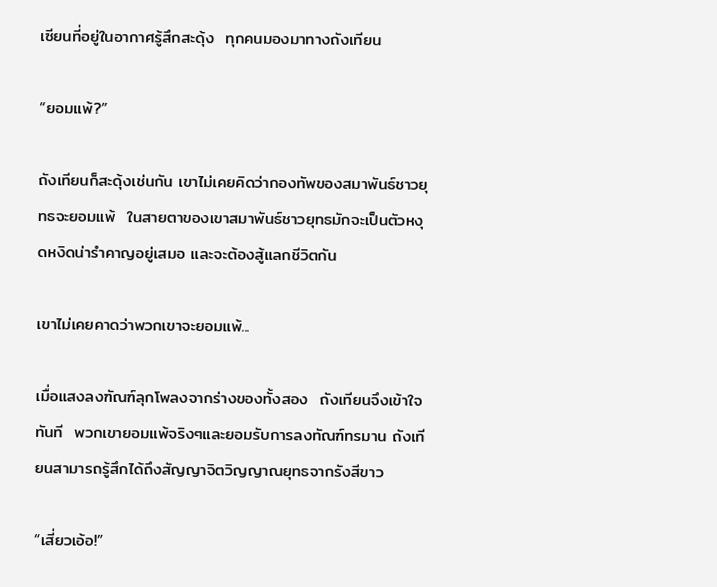เซียนที่อยู่ในอากาศรู้สึกสะดุ้ง  ทุกคนมองมาทางถังเทียน

“ยอมแพ้?”

ถังเทียนก็สะดุ้งเช่นกัน เขาไม่เคยคิดว่ากองทัพของสมาพันธ์ชาวยุทธจะยอมแพ้  ในสายตาของเขาสมาพันธ์ชาวยุทธมักจะเป็นตัวหงุดหงิดน่ารำคาญอยู่เสมอ และจะต้องสู้แลกชีวิตกัน

เขาไม่เคยคาดว่าพวกเขาจะยอมแพ้...

เมื่อแสงลงฑัณฑ์ลุกโพลงจากร่างของทั้งสอง  ถังเทียนจึงเข้าใจทันที  พวกเขายอมแพ้จริงๆและยอมรับการลงทัณฑ์ทรมาน ถังเทียนสามารถรู้สึกได้ถึงสัญญาจิตวิญญาณยุทธจากรังสีขาว

“เสี่ยวเอ้อ!”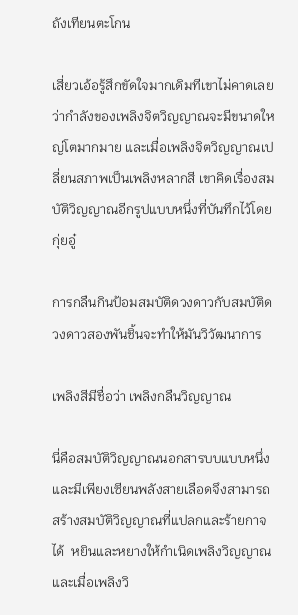ถังเทียนตะโกน

เสี่ยวเอ้อรู้สึกขัดใจมากเดิมทีเขาไม่คาดเลยว่ากำลังของเพลิงจิตวิญญาณจะมีขนาดใหญ่โตมากมาย และเมื่อเพลิงจิตวิญญาณเปลี่ยนสภาพเป็นเพลิงหลากสี เขาคิดเรื่องสมบัติวิญญาณอีกรูปแบบหนึ่งที่บันทึกไว้โดยกุ่ยอู๋

การกลืนกินป้อมสมบัติดวงดาวกับสมบัติดวงดาวสองพันชิ้นจะทำให้มันวิวัฒนาการ

เพลิงสีมีชื่อว่า เพลิงกลืนวิญญาณ

นี่คือสมบัติวิญญาณนอกสารบบแบบหนึ่งและมีเพียงเซียนพลังสายเลือดจึงสามารถสร้างสมบัติวิญญาณที่แปลกและร้ายกาจได้  หยินและหยางให้กำเนิดเพลิงวิญญาณและเมื่อเพลิงวิ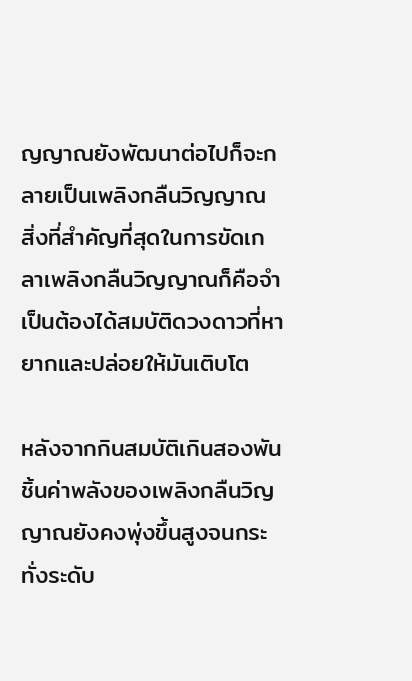ญญาณยังพัฒนาต่อไปก็จะกลายเป็นเพลิงกลืนวิญญาณ สิ่งที่สำคัญที่สุดในการขัดเกลาเพลิงกลืนวิญญาณก็คือจำเป็นต้องได้สมบัติดวงดาวที่หายากและปล่อยให้มันเติบโต

หลังจากกินสมบัติเกินสองพันชิ้นค่าพลังของเพลิงกลืนวิญญาณยังคงพุ่งขึ้นสูงจนกระทั่งระดับ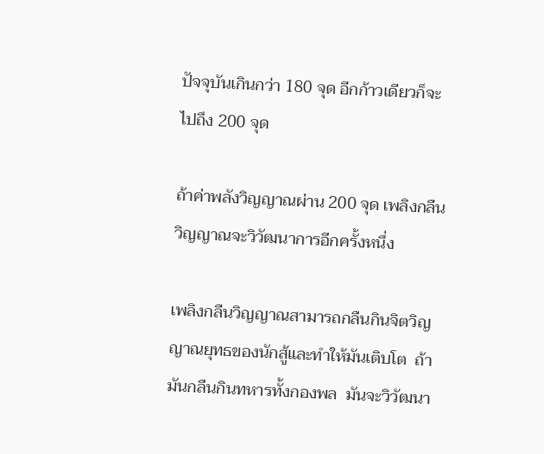ปัจจุบันเกินกว่า 180 จุด อีกก้าวเดียวก็จะไปถึง 200 จุด

ถ้าค่าพลังวิญญาณผ่าน 200 จุด เพลิงกลืนวิญญาณจะวิวัฒนาการอีกครั้งหนึ่ง

เพลิงกลืนวิญญาณสามารถกลืนกินจิตวิญญาณยุทธของนักสู้และทำให้มันเติบโต  ถ้ามันกลืนกินทหารทั้งกองพล  มันจะวิวัฒนา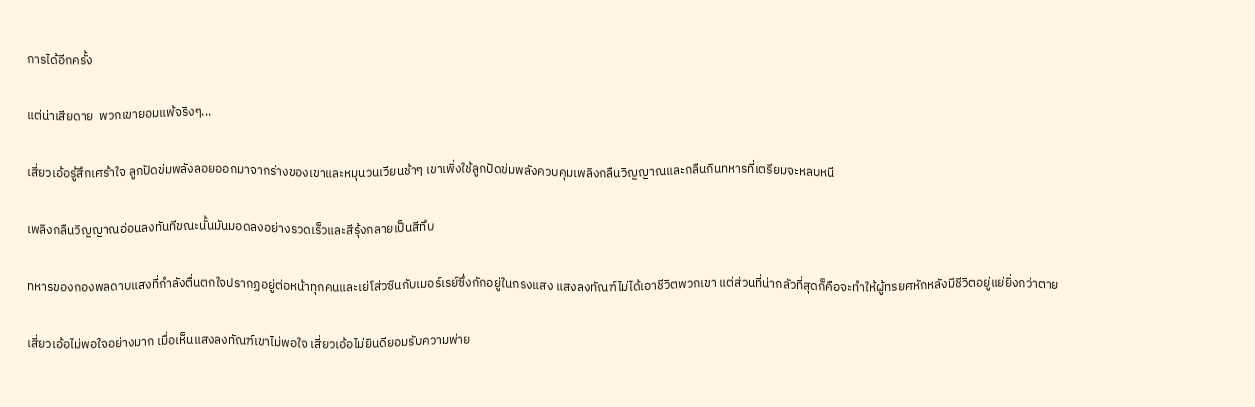การได้อีกครั้ง

แต่น่าเสียดาย  พวกเขายอมแพ้จริงๆ...

เสี่ยวเอ้อรู้สึกเศร้าใจ ลูกปัดข่มพลังลอยออกมาจากร่างของเขาและหมุนวนเวียนช้าๆ เขาเพิ่งใช้ลูกปัดข่มพลังควบคุมเพลิงกลืนวิญญาณและกลืนกินทหารที่เตรียมจะหลบหนี

เพลิงกลืนวิญญาณอ่อนลงทันทีขณะนั้นมันมอดลงอย่างรวดเร็วและสีรุ้งกลายเป็นสีทึบ

ทหารของกองพลดาบแสงที่กำลังตื่นตกใจปรากฏอยู่ต่อหน้าทุกคนและเย่โส่วซินกับเมอร์เรย์ซึ่งกักอยู่ในกรงแสง แสงลงทัณฑ์ไม่ได้เอาชีวิตพวกเขา แต่ส่วนที่น่ากลัวที่สุดก็คือจะทำให้ผู้ทรยศหักหลังมีชีวิตอยู่แย่ยิ่งกว่าตาย

เสี่ยวเอ้อไม่พอใจอย่างมาก เมื่อเห็นแสงลงทัณฑ์เขาไม่พอใจ เสี่ยวเอ้อไม่ยินดียอมรับความพ่าย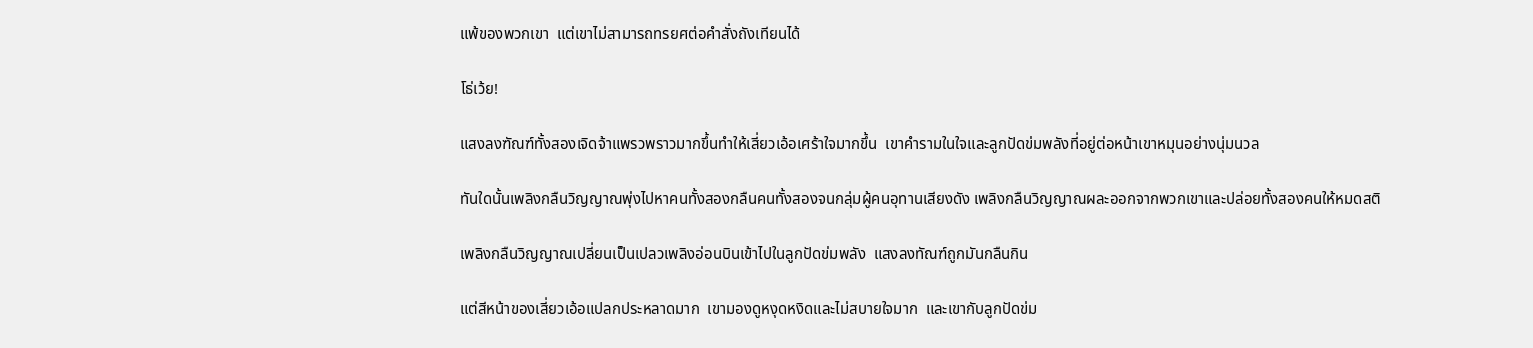แพ้ของพวกเขา  แต่เขาไม่สามารถทรยศต่อคำสั่งถังเทียนได้

โธ่เว้ย!

แสงลงฑัณฑ์ทั้งสองเจิดจ้าแพรวพราวมากขึ้นทำให้เสี่ยวเอ้อเศร้าใจมากขึ้น  เขาคำรามในใจและลูกปัดข่มพลังที่อยู่ต่อหน้าเขาหมุนอย่างนุ่มนวล

ทันใดนั้นเพลิงกลืนวิญญาณพุ่งไปหาคนทั้งสองกลืนคนทั้งสองจนกลุ่มผู้คนอุทานเสียงดัง เพลิงกลืนวิญญาณผละออกจากพวกเขาและปล่อยทั้งสองคนให้หมดสติ

เพลิงกลืนวิญญาณเปลี่ยนเป็นเปลวเพลิงอ่อนบินเข้าไปในลูกปัดข่มพลัง  แสงลงทัณฑ์ถูกมันกลืนกิน

แต่สีหน้าของเสี่ยวเอ้อแปลกประหลาดมาก  เขามองดูหงุดหงิดและไม่สบายใจมาก  และเขากับลูกปัดข่ม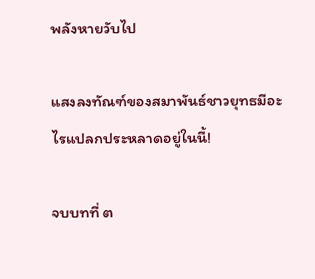พลังหายวับไป

แสงลงทัณฑ์ของสมาพันธ์ชาวยุทธมีอะไรแปลกประหลาดอยู่ในนี้!

จบบทที่ ต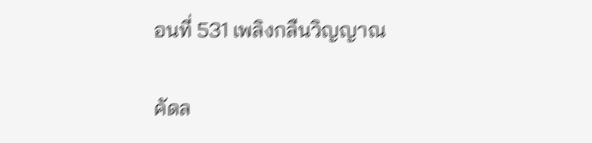อนที่ 531 เพลิงกลืนวิญญาณ

คัดล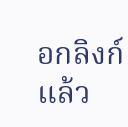อกลิงก์แล้ว